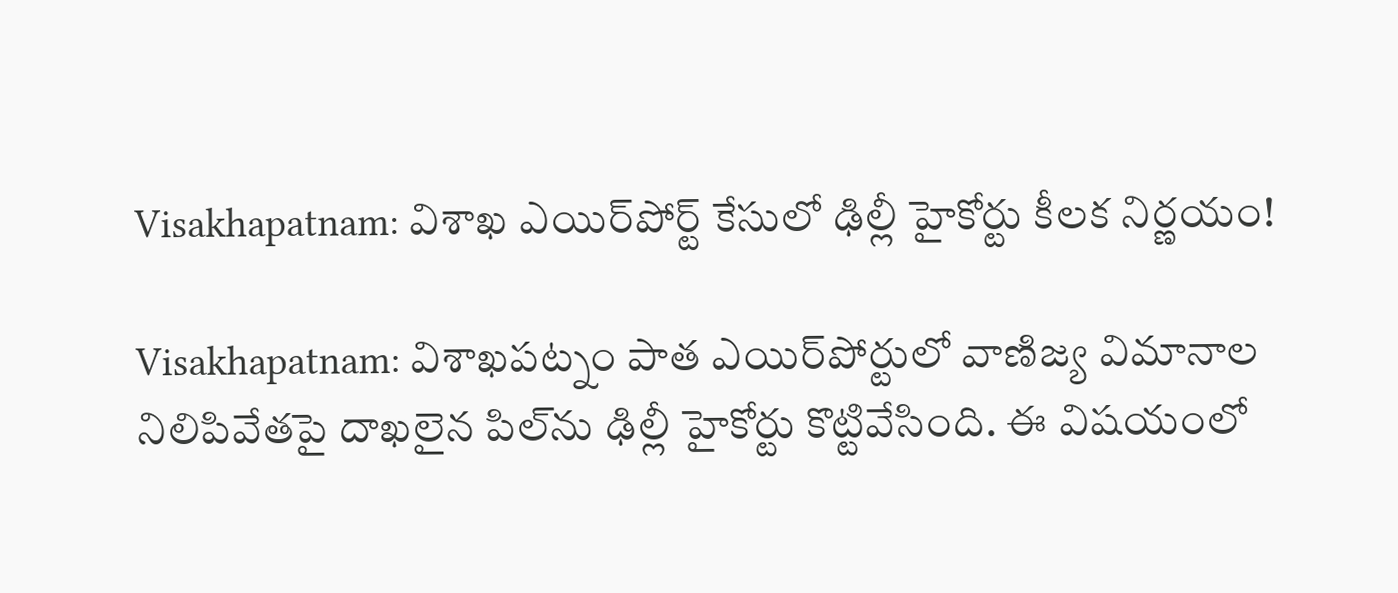Visakhapatnam: విశాఖ ఎయిర్‌పోర్ట్ కేసులో ఢిల్లీ హైకోర్టు కీలక నిర్ణయం!

Visakhapatnam: విశాఖపట్నం పాత ఎయిర్‌పోర్టులో వాణిజ్య విమానాల నిలిపివేతపై దాఖలైన పిల్‌ను ఢిల్లీ హైకోర్టు కొట్టివేసింది. ఈ విషయంలో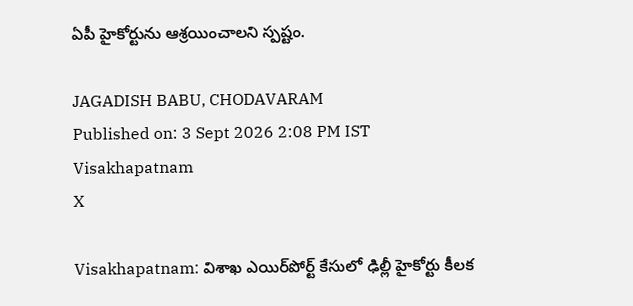ఏపీ హైకోర్టును ఆశ్రయించాలని స్పష్టం.

JAGADISH BABU, CHODAVARAM
Published on: 3 Sept 2026 2:08 PM IST
Visakhapatnam
X

Visakhapatnam: విశాఖ ఎయిర్‌పోర్ట్ కేసులో ఢిల్లీ హైకోర్టు కీలక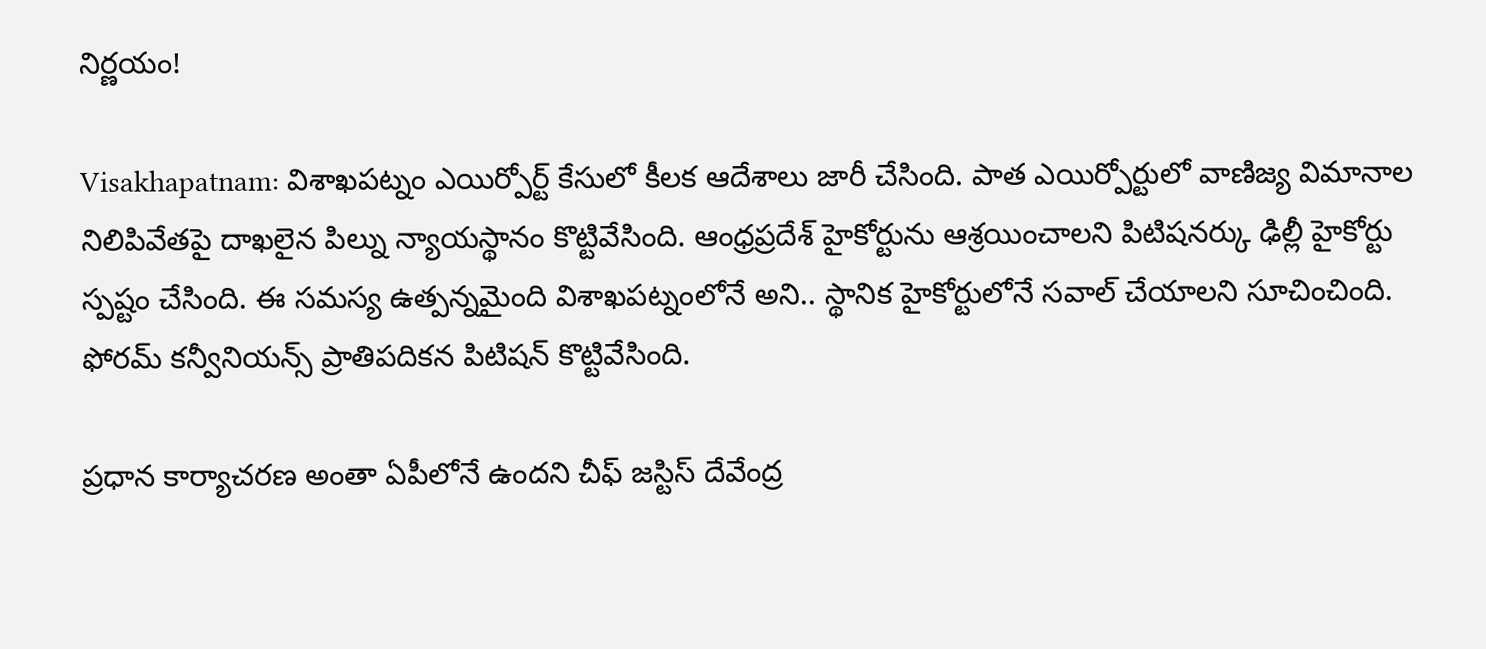నిర్ణయం!

Visakhapatnam: విశాఖపట్నం ఎయిర్పోర్ట్ కేసులో కీలక ఆదేశాలు జారీ చేసింది. పాత ఎయిర్పోర్టులో వాణిజ్య విమానాల నిలిపివేతపై దాఖలైన పిల్ను న్యాయస్థానం కొట్టివేసింది. ఆంధ్రప్రదేశ్ హైకోర్టును ఆశ్రయించాలని పిటిషనర్కు ఢిల్లీ హైకోర్టు స్పష్టం చేసింది. ఈ సమస్య ఉత్పన్నమైంది విశాఖపట్నంలోనే అని.. స్థానిక హైకోర్టులోనే సవాల్ చేయాలని సూచించింది. ఫోరమ్ కన్వీనియన్స్ ప్రాతిపదికన పిటిషన్ కొట్టివేసింది.

ప్రధాన కార్యాచరణ అంతా ఏపీలోనే ఉందని చీఫ్ జస్టిస్ దేవేంద్ర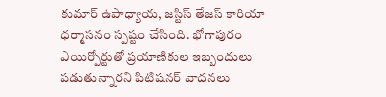కుమార్ ఉపాధ్యాయ, జస్టిస్ తేజస్ కారియా ధర్మాసనం స్పష్టం చేసింది. భోగాపురం ఎయిర్పోర్టుతో ప్రయాణికుల ఇబ్బందులు పడుతున్నారని పిటిషనర్ వాదనలు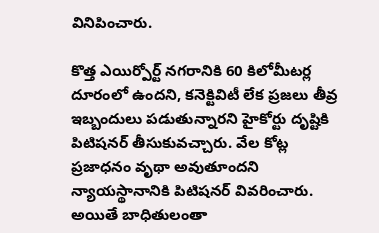వినిపించారు.

కొత్త ఎయిర్పోర్ట్ నగరానికి 60 కిలోమీటర్ల దూరంలో ఉందని, కనెక్టివిటీ లేక ప్రజలు తీవ్ర ఇబ్బందులు పడుతున్నారని హైకోర్టు దృష్టికి పిటిషనర్ తీసుకువచ్చారు. వేల కోట్ల ప్రజాధనం వృథా అవుతూందని న్యాయస్థానానికి పిటిషనర్ వివరించారు. అయితే బాధితులంతా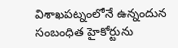విశాఖపట్నంలోనే ఉన్నందున సంబంధిత హైకోర్టును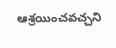ఆశ్రయించవచ్చని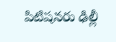పిటిషనరు ఢిల్లీ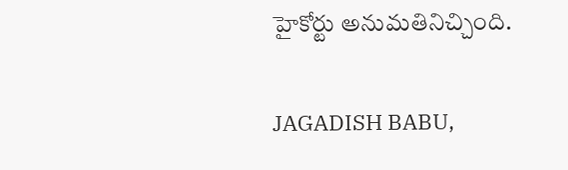హైకోర్టు అనుమతినిచ్చింది.

JAGADISH BABU,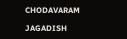CHODAVARAM

JAGADISH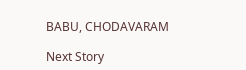BABU, CHODAVARAM

Next Story